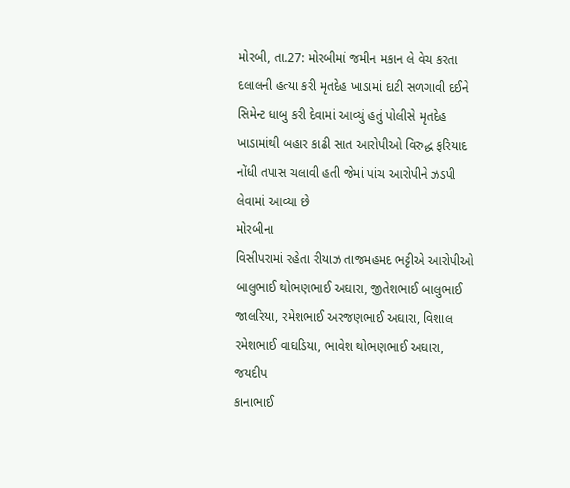મોરબી, તા.27: મોરબીમાં જમીન મકાન લે વેચ કરતા દલાલની હત્યા કરી મૃતદેહ ખાડામાં દાટી સળગાવી દઈને સિમેન્ટ ધાબુ કરી દેવામાં આવ્યું હતું પોલીસે મૃતદેહ ખાડામાંથી બહાર કાઢી સાત આરોપીઓ વિરુદ્ધ ફરિયાદ નોંધી તપાસ ચલાવી હતી જેમાં પાંચ આરોપીને ઝડપી લેવામાં આવ્યા છે
મોરબીના
વિસીપરામાં રહેતા રીયાઝ તાજમહમદ ભટ્ટીએ આરોપીઓ બાલુભાઈ થોભણભાઈ અઘારા, જીતેશભાઈ બાલુભાઈ
જાલરિયા, રમેશભાઈ અરજણભાઈ અઘારા, વિશાલ રમેશભાઈ વાઘડિયા, ભાવેશ થોભણભાઈ અઘારા, જયદીપ
કાનાભાઈ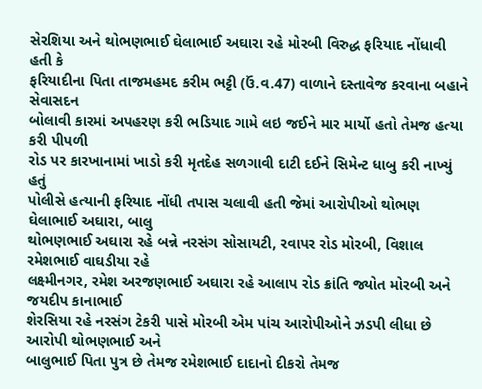સેરશિયા અને થોભણભાઈ ઘેલાભાઈ અઘારા રહે મોરબી વિરુદ્ધ ફરિયાદ નોંધાવી હતી કે
ફરિયાદીના પિતા તાજમહમદ કરીમ ભટ્ટી (ઉં.વ.47) વાળાને દસ્તાવેજ કરવાના બહાને સેવાસદન
બોલાવી કારમાં અપહરણ કરી ભડિયાદ ગામે લઇ જઈને માર માર્યો હતો તેમજ હત્યા કરી પીપળી
રોડ પર કારખાનામાં ખાડો કરી મૃતદેહ સળગાવી દાટી દઈને સિમેન્ટ ધાબુ કરી નાખ્યું હતું
પોલીસે હત્યાની ફરિયાદ નોંધી તપાસ ચલાવી હતી જેમાં આરોપીઓ થોભણ ઘેલાભાઈ અઘારા, બાલુ
થોભણભાઈ અઘારા રહે બન્ને નરસંગ સોસાયટી, રવાપર રોડ મોરબી, વિશાલ રમેશભાઈ વાઘડીયા રહે
લક્ષ્મીનગર, રમેશ અરજણભાઈ અઘારા રહે આલાપ રોડ ક્રાંતિ જ્યોત મોરબી અને જયદીપ કાનાભાઈ
શેરસિયા રહે નરસંગ ટેકરી પાસે મોરબી એમ પાંચ આરોપીઓને ઝડપી લીધા છે આરોપી થોભણભાઈ અને
બાલુભાઈ પિતા પુત્ર છે તેમજ રમેશભાઈ દાદાનો દીકરો તેમજ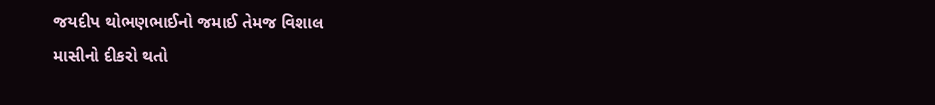જયદીપ થોભણભાઈનો જમાઈ તેમજ વિશાલ
માસીનો દીકરો થતો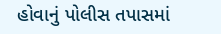હોવાનું પોલીસ તપાસમાં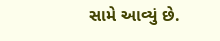સામે આવ્યું છે.